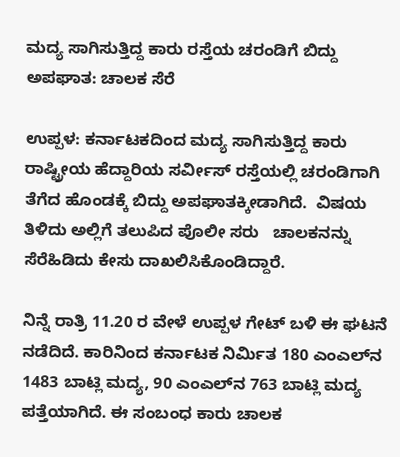ಮದ್ಯ ಸಾಗಿಸುತ್ತಿದ್ದ ಕಾರು ರಸ್ತೆಯ ಚರಂಡಿಗೆ ಬಿದ್ದು ಅಪಘಾತ: ಚಾಲಕ ಸೆರೆ

ಉಪ್ಪಳ: ಕರ್ನಾಟಕದಿಂದ ಮದ್ಯ ಸಾಗಿಸುತ್ತಿದ್ದ ಕಾರು ರಾಷ್ಟ್ರೀಯ ಹೆದ್ದಾರಿಯ ಸರ್ವೀಸ್ ರಸ್ತೆಯಲ್ಲಿ ಚರಂಡಿಗಾಗಿ ತೆಗೆದ ಹೊಂಡಕ್ಕೆ ಬಿದ್ದು ಅಪಘಾತಕ್ಕೀಡಾಗಿದೆ.  ವಿಷಯ ತಿಳಿದು ಅಲ್ಲಿಗೆ ತಲುಪಿದ ಪೊಲೀ ಸರು   ಚಾಲಕನನ್ನು  ಸೆರೆಹಿಡಿದು ಕೇಸು ದಾಖಲಿಸಿಕೊಂಡಿದ್ದಾರೆ.

ನಿನ್ನೆ ರಾತ್ರಿ 11.20 ರ ವೇಳೆ ಉಪ್ಪಳ ಗೇಟ್ ಬಳಿ ಈ ಘಟನೆ ನಡೆದಿದೆ. ಕಾರಿನಿಂದ ಕರ್ನಾಟಕ ನಿರ್ಮಿತ 180 ಎಂಎಲ್‌ನ 1483 ಬಾಟ್ಲಿ ಮದ್ಯ, 90 ಎಂಎಲ್‌ನ 763 ಬಾಟ್ಲಿ ಮದ್ಯ ಪತ್ತೆಯಾಗಿದೆ. ಈ ಸಂಬಂಧ ಕಾರು ಚಾಲಕ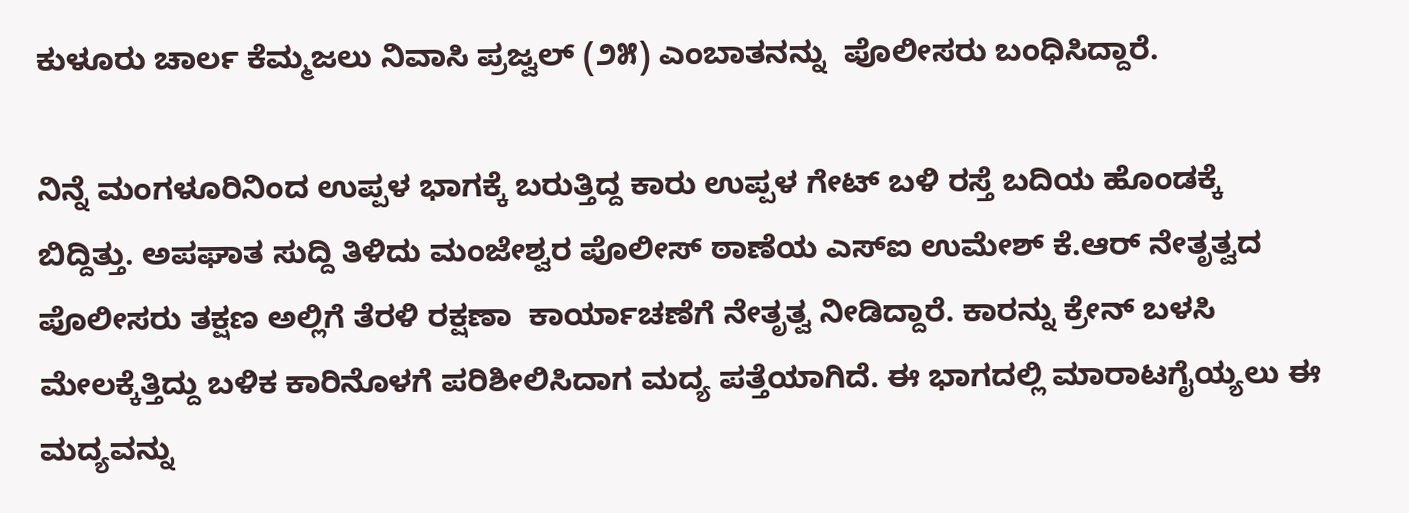ಕುಳೂರು ಚಾರ್ಲ ಕೆಮ್ಮಜಲು ನಿವಾಸಿ ಪ್ರಜ್ವಲ್ (೨೫) ಎಂಬಾತನನ್ನು  ಪೊಲೀಸರು ಬಂಧಿಸಿದ್ದಾರೆ.

ನಿನ್ನೆ ಮಂಗಳೂರಿನಿಂದ ಉಪ್ಪಳ ಭಾಗಕ್ಕೆ ಬರುತ್ತಿದ್ದ ಕಾರು ಉಪ್ಪಳ ಗೇಟ್ ಬಳಿ ರಸ್ತೆ ಬದಿಯ ಹೊಂಡಕ್ಕೆ ಬಿದ್ದಿತ್ತು. ಅಪಘಾತ ಸುದ್ದಿ ತಿಳಿದು ಮಂಜೇಶ್ವರ ಪೊಲೀಸ್ ಠಾಣೆಯ ಎಸ್‌ಐ ಉಮೇಶ್ ಕೆ.ಆರ್ ನೇತೃತ್ವದ ಪೊಲೀಸರು ತಕ್ಷಣ ಅಲ್ಲಿಗೆ ತೆರಳಿ ರಕ್ಷಣಾ  ಕಾರ್ಯಾಚಣೆಗೆ ನೇತೃತ್ವ ನೀಡಿದ್ದಾರೆ. ಕಾರನ್ನು ಕ್ರೇನ್ ಬಳಸಿ ಮೇಲಕ್ಕೆತ್ತಿದ್ದು ಬಳಿಕ ಕಾರಿನೊಳಗೆ ಪರಿಶೀಲಿಸಿದಾಗ ಮದ್ಯ ಪತ್ತೆಯಾಗಿದೆ. ಈ ಭಾಗದಲ್ಲಿ ಮಾರಾಟಗೈಯ್ಯಲು ಈ ಮದ್ಯವನ್ನು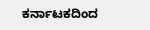ಕರ್ನಾಟಕದಿಂದ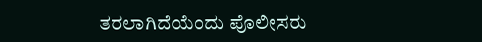ತರಲಾಗಿದೆಯೆಂದು ಪೊಲೀಸರು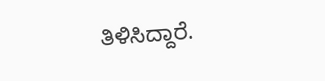ತಿಳಿಸಿದ್ದಾರೆ.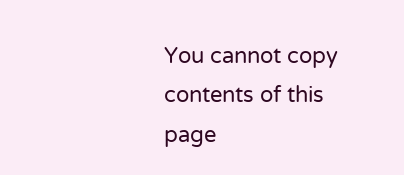You cannot copy contents of this page